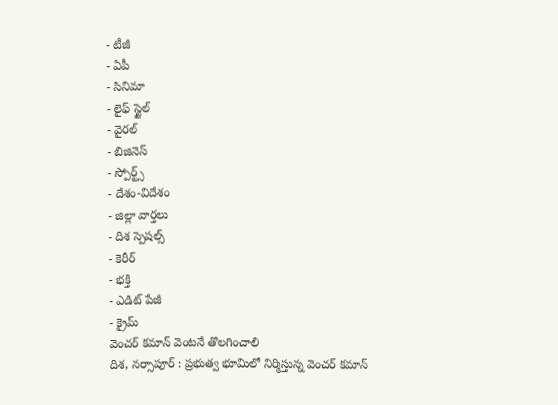- టీజీ
- ఏపీ
- సినిమా
- లైఫ్ స్టైల్
- వైరల్
- బిజినెస్
- స్పోర్ట్స్
- దేశం-విదేశం
- జిల్లా వార్తలు
- దిశ స్పెషల్స్
- కెరీర్
- భక్తి
- ఎడిట్ పేజీ
- క్రైమ్
వెంచర్ కమాన్ వెంటనే తొలగించాలి
దిశ, నర్సాపూర్ : ప్రభుత్వ భూమిలో నిర్మిస్తున్న వెంచర్ కమాన్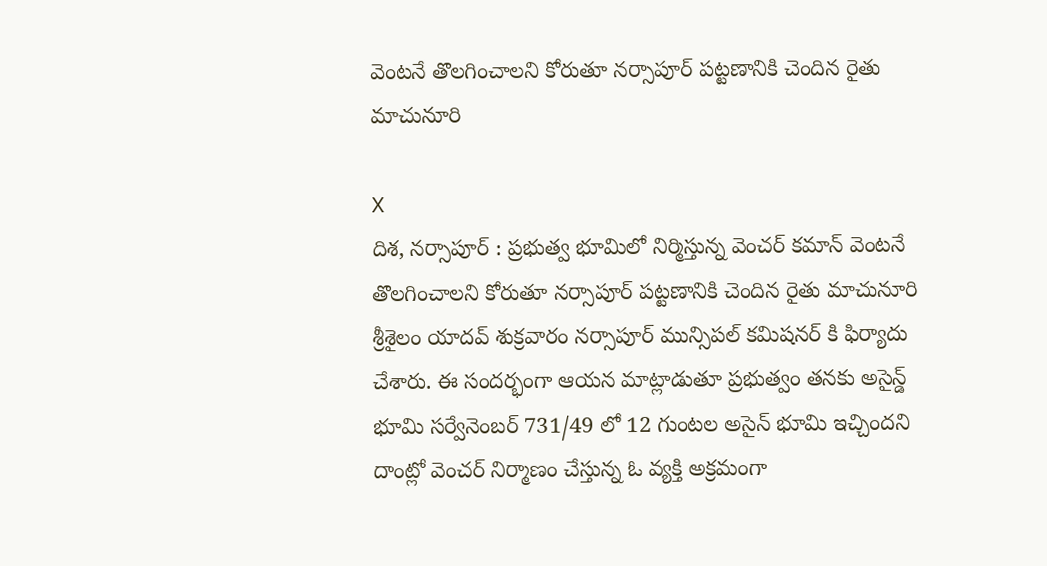వెంటనే తొలగించాలని కోరుతూ నర్సాపూర్ పట్టణానికి చెందిన రైతు మాచునూరి

X
దిశ, నర్సాపూర్ : ప్రభుత్వ భూమిలో నిర్మిస్తున్న వెంచర్ కమాన్ వెంటనే తొలగించాలని కోరుతూ నర్సాపూర్ పట్టణానికి చెందిన రైతు మాచునూరి శ్రీశైలం యాదవ్ శుక్రవారం నర్సాపూర్ మున్సిపల్ కమిషనర్ కి ఫిర్యాదు చేశారు. ఈ సందర్భంగా ఆయన మాట్లాడుతూ ప్రభుత్వం తనకు అసైన్డ్ భూమి సర్వేనెంబర్ 731/49 లో 12 గుంటల అసైన్ భూమి ఇచ్చిందని దాంట్లో వెంచర్ నిర్మాణం చేస్తున్న ఓ వ్యక్తి అక్రమంగా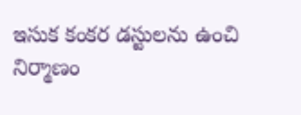ఇసుక కంకర డస్టులను ఉంచి నిర్మాణం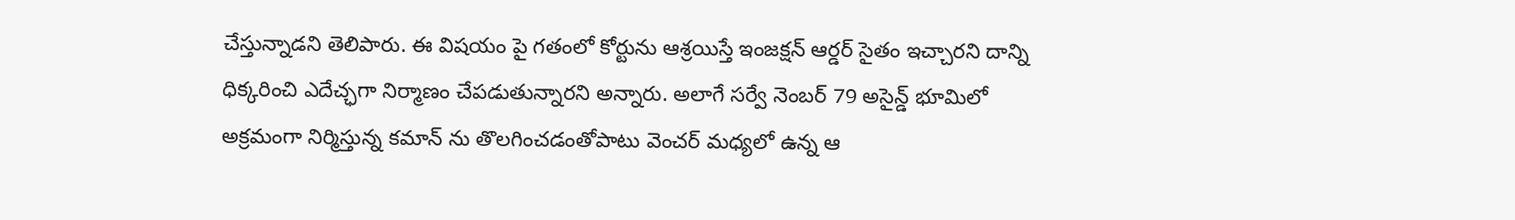చేస్తున్నాడని తెలిపారు. ఈ విషయం పై గతంలో కోర్టును ఆశ్రయిస్తే ఇంజక్షన్ ఆర్డర్ సైతం ఇచ్చారని దాన్ని ధిక్కరించి ఎదేచ్ఛగా నిర్మాణం చేపడుతున్నారని అన్నారు. అలాగే సర్వే నెంబర్ 79 అసైన్డ్ భూమిలో అక్రమంగా నిర్మిస్తున్న కమాన్ ను తొలగించడంతోపాటు వెంచర్ మధ్యలో ఉన్న ఆ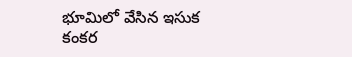భూమిలో వేసిన ఇసుక కంకర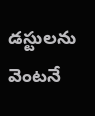డస్టులను వెంటనే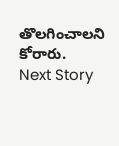తొలగించాలని కోరారు.
Next Story